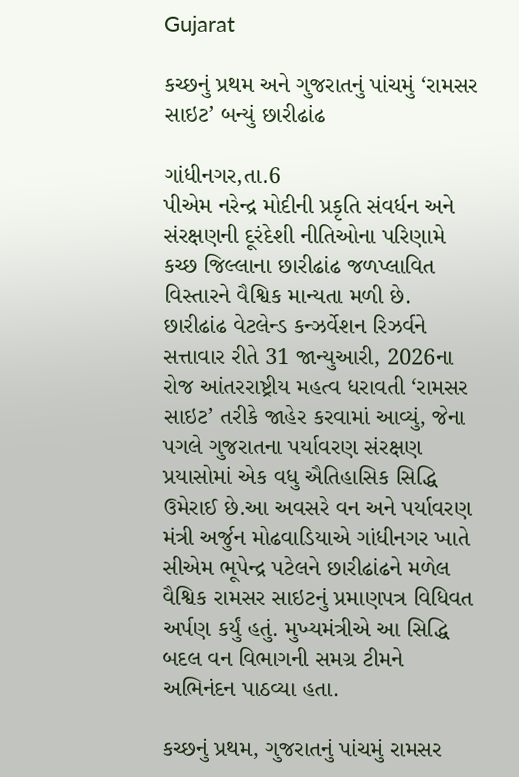Gujarat

કચ્છનું પ્રથમ અને ગુજરાતનું પાંચમું ‘રામસર સાઇટ’ બન્યું છારીઢાંઢ

ગાંધીનગર,તા.6
પીએમ નરેન્દ્ર મોદીની પ્રકૃતિ સંવર્ધન અને સંરક્ષણની દૂરંદેશી નીતિઓના પરિણામે કચ્છ જિલ્લાના છારીઢાંઢ જળપ્લાવિત વિસ્તારને વૈશ્વિક માન્યતા મળી છે. છારીઢાંઢ વેટલેન્ડ કન્ઝર્વેશન રિઝર્વને સત્તાવાર રીતે 31 જાન્યુઆરી, 2026ના રોજ આંતરરાષ્ટ્રીય મહત્વ ધરાવતી ‘રામસર સાઇટ’ તરીકે જાહેર કરવામાં આવ્યું, જેના પગલે ગુજરાતના પર્યાવરણ સંરક્ષણ પ્રયાસોમાં એક વધુ ઐતિહાસિક સિદ્ધિ ઉમેરાઈ છે.આ અવસરે વન અને પર્યાવરણ મંત્રી અર્જુન મોઢવાડિયાએ ગાંધીનગર ખાતે સીએમ ભૂપેન્દ્ર પટેલને છારીઢાંઢને મળેલ વૈશ્વિક રામસર સાઇટનું પ્રમાણપત્ર વિધિવત અર્પણ કર્યું હતું. મુખ્યમંત્રીએ આ સિદ્ધિ બદલ વન વિભાગની સમગ્ર ટીમને અભિનંદન પાઠવ્યા હતા.

કચ્છનું પ્રથમ, ગુજરાતનું પાંચમું રામસર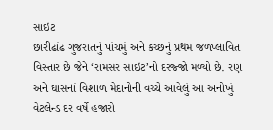સાઇટ
છારીઢાંઢ ગુજરાતનું પાંચમું અને કચ્છનું પ્રથમ જળપ્લાવિત વિસ્તાર છે જેને ‘રામસર સાઇટ’નો દરજ્જો મળ્યો છે. રણ અને ઘાસનાં વિશાળ મેદાનોની વચ્ચે આવેલું આ અનોખું વેટલેન્ડ દર વર્ષે હજારો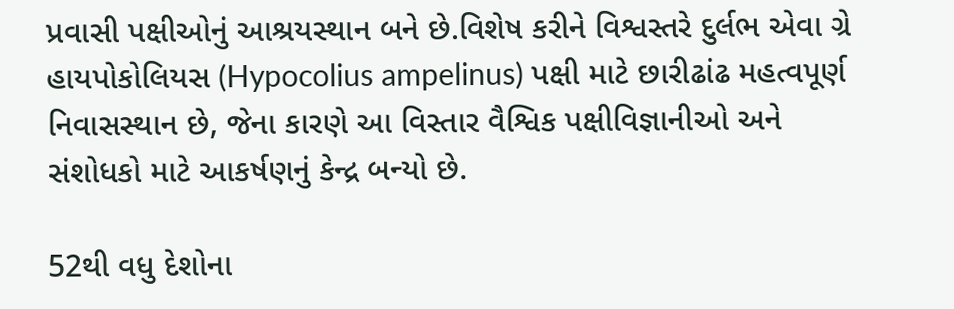પ્રવાસી પક્ષીઓનું આશ્રયસ્થાન બને છે.વિશેષ કરીને વિશ્વસ્તરે દુર્લભ એવા ગ્રે હાયપોકોલિયસ (Hypocolius ampelinus) પક્ષી માટે છારીઢાંઢ મહત્વપૂર્ણ નિવાસસ્થાન છે, જેના કારણે આ વિસ્તાર વૈશ્વિક પક્ષીવિજ્ઞાનીઓ અને સંશોધકો માટે આકર્ષણનું કેન્દ્ર બન્યો છે.

52થી વધુ દેશોના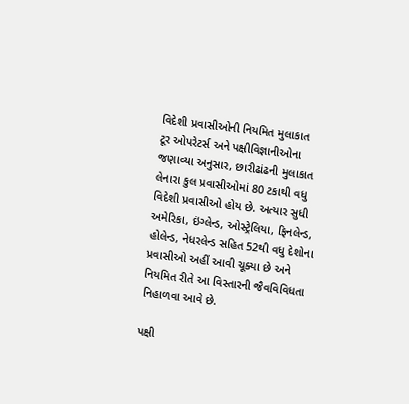વિદેશી પ્રવાસીઓની નિયમિત મુલાકાત
ટૂર ઓપરેટર્સ અને પક્ષીવિજ્ઞાનીઓના જણાવ્યા અનુસાર, છારીઢાંઢની મુલાકાત લેનારા કુલ પ્રવાસીઓમાં 80 ટકાથી વધુ વિદેશી પ્રવાસીઓ હોય છે. અત્યાર સુધી અમેરિકા, ઇંગ્લેન્ડ, ઓસ્ટ્રેલિયા, ફિનલેન્ડ, હોલેન્ડ, નેધરલેન્ડ સહિત 52થી વધુ દેશોના પ્રવાસીઓ અહીં આવી ચૂક્યા છે અને નિયમિત રીતે આ વિસ્તારની જૈવવિવિધતા નિહાળવા આવે છે.

પક્ષી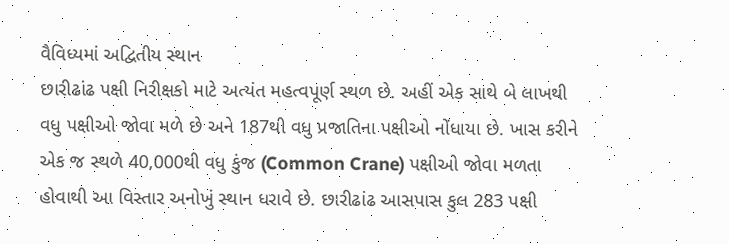વૈવિધ્યમાં અદ્વિતીય સ્થાન
છારીઢાંઢ પક્ષી નિરીક્ષકો માટે અત્યંત મહત્વપૂર્ણ સ્થળ છે. અહીં એક સાથે બે લાખથી વધુ પક્ષીઓ જોવા મળે છે અને 187થી વધુ પ્રજાતિના પક્ષીઓ નોંધાયા છે. ખાસ કરીને એક જ સ્થળે 40,000થી વધુ કુંજ (Common Crane) પક્ષીઓ જોવા મળતા હોવાથી આ વિસ્તાર અનોખું સ્થાન ધરાવે છે. છારીઢાંઢ આસપાસ કુલ 283 પક્ષી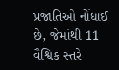પ્રજાતિઓ નોંધાઈ છે, જેમાંથી 11 વૈશ્વિક સ્તરે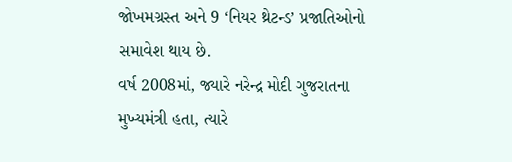જોખમગ્રસ્ત અને 9 ‘નિયર થ્રેટન્ડ’ પ્રજાતિઓનો સમાવેશ થાય છે.
વર્ષ 2008માં, જ્યારે નરેન્દ્ર મોદી ગુજરાતના મુખ્યમંત્રી હતા, ત્યારે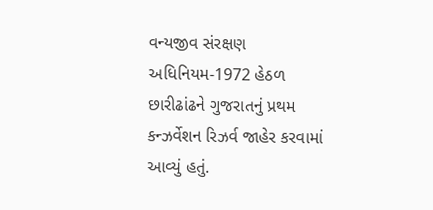વન્યજીવ સંરક્ષણ અધિનિયમ-1972 હેઠળ છારીઢાંઢને ગુજરાતનું પ્રથમ કન્ઝર્વેશન રિઝર્વ જાહેર કરવામાં આવ્યું હતું.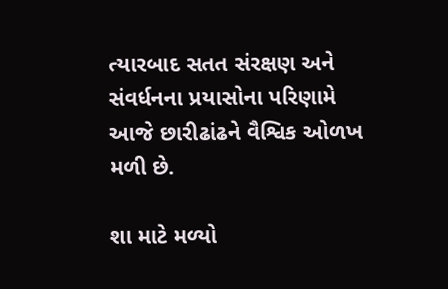ત્યારબાદ સતત સંરક્ષણ અને સંવર્ધનના પ્રયાસોના પરિણામે આજે છારીઢાંઢને વૈશ્વિક ઓળખ મળી છે.

શા માટે મળ્યો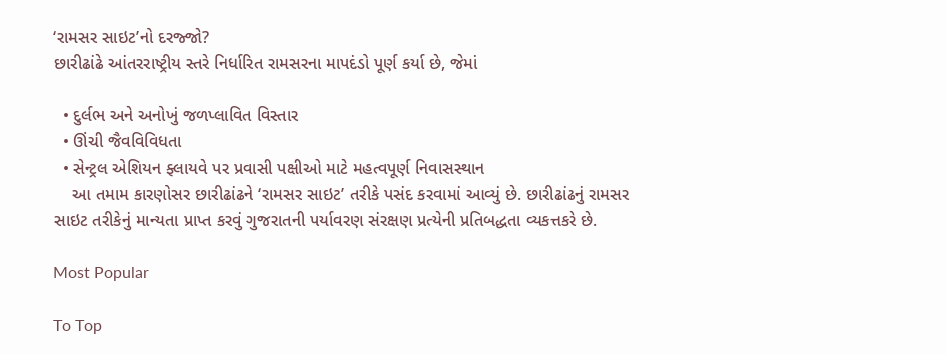‘રામસર સાઇટ’નો દરજ્જો?
છારીઢાંઢે આંતરરાષ્ટ્રીય સ્તરે નિર્ધારિત રામસરના માપદંડો પૂર્ણ કર્યા છે, જેમાં

  • દુર્લભ અને અનોખું જળપ્લાવિત વિસ્તાર
  • ઊંચી જૈવવિવિધતા
  • સેન્ટ્રલ એશિયન ફ્લાયવે પર પ્રવાસી પક્ષીઓ માટે મહત્વપૂર્ણ નિવાસસ્થાન
    આ તમામ કારણોસર છારીઢાંઢને ‘રામસર સાઇટ’ તરીકે પસંદ કરવામાં આવ્યું છે. છારીઢાંઢનું રામસર સાઇટ તરીકેનું માન્યતા પ્રાપ્ત કરવું ગુજરાતની પર્યાવરણ સંરક્ષણ પ્રત્યેની પ્રતિબદ્ધતા વ્યકત્તકરે છે.

Most Popular

To Top